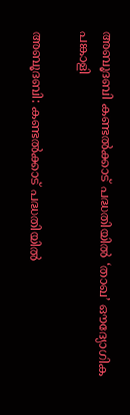അബൂദബി കണ്ടല്‍ക്കാട് പദ്ധതിയില്‍ ‘താഖ’ ഔദ്യോഗിക പങ്കാളി

അബൂദബി: കണ്ടല്‍ക്കാട് പദ്ധതിയില്‍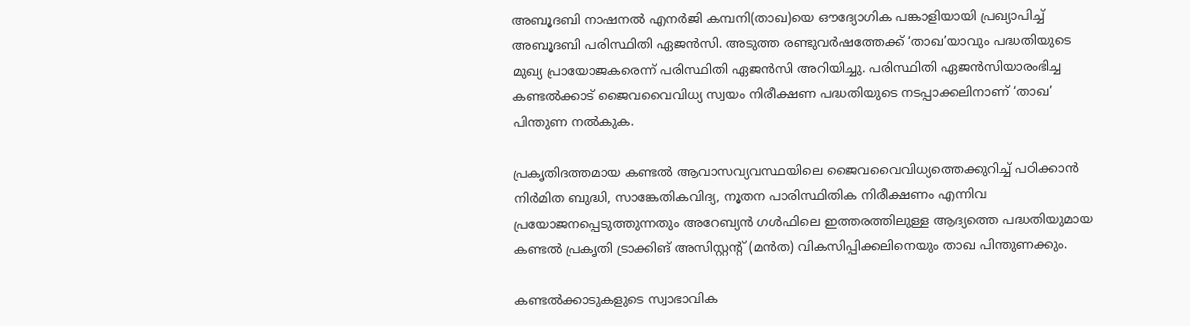അബൂദബി നാഷനല്‍ എനര്‍ജി കമ്പനി(താഖ)യെ ഔദ്യോഗിക പങ്കാളിയായി പ്രഖ്യാപിച്ച് അബൂദബി പരിസ്ഥിതി ഏജന്‍സി. അടുത്ത രണ്ടുവര്‍ഷത്തേക്ക് ‘താഖ’യാവും പദ്ധതിയുടെ മുഖ്യ പ്രായോജകരെന്ന് പരിസ്ഥിതി ഏജന്‍സി അറിയിച്ചു. പരിസ്ഥിതി ഏജന്‍സിയാരംഭിച്ച കണ്ടല്‍ക്കാട് ജൈവവൈവിധ്യ സ്വയം നിരീക്ഷണ പദ്ധതിയുടെ നടപ്പാക്കലിനാണ് ‘താഖ’ പിന്തുണ നല്‍കുക.

പ്രകൃതിദത്തമായ കണ്ടല്‍ ആവാസവ്യവസ്ഥയിലെ ജൈവവൈവിധ്യത്തെക്കുറിച്ച് പഠിക്കാന്‍ നിര്‍മിത ബുദ്ധി, സാങ്കേതികവിദ്യ, നൂതന പാരിസ്ഥിതിക നിരീക്ഷണം എന്നിവ പ്രയോജനപ്പെടുത്തുന്നതും അറേബ്യന്‍ ഗള്‍ഫിലെ ഇത്തരത്തിലുള്ള ആദ്യത്തെ പദ്ധതിയുമായ കണ്ടല്‍ പ്രകൃതി ട്രാക്കിങ് അസിസ്റ്റന്റ് (മന്‍ത) വികസിപ്പിക്കലിനെയും താഖ പിന്തുണക്കും.

കണ്ടല്‍ക്കാടുകളുടെ സ്വാഭാവിക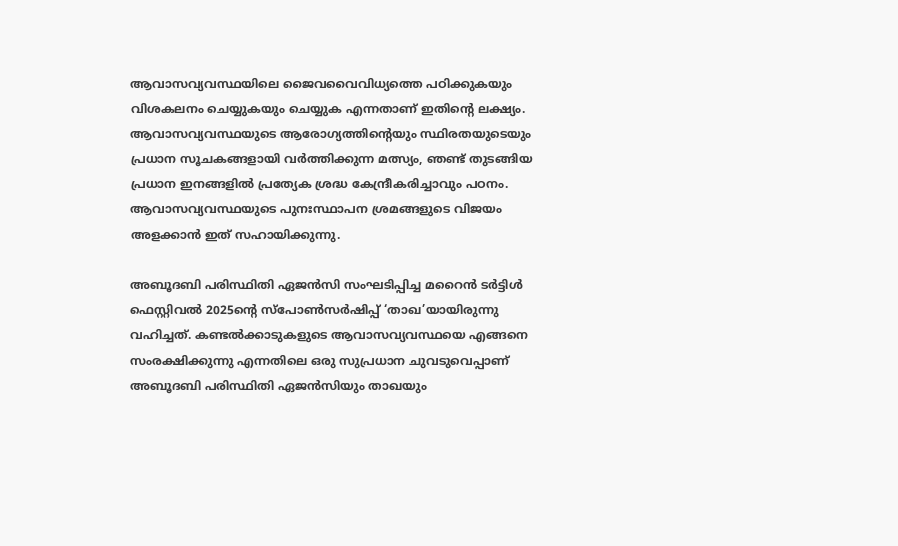ആവാസവ്യവസ്ഥയിലെ ജൈവവൈവിധ്യത്തെ പഠിക്കുകയും വിശകലനം ചെയ്യുകയും ചെയ്യുക എന്നതാണ് ഇതിന്റെ ലക്ഷ്യം. ആവാസവ്യവസ്ഥയുടെ ആരോഗ്യത്തിന്റെയും സ്ഥിരതയുടെയും പ്രധാന സൂചകങ്ങളായി വര്‍ത്തിക്കുന്ന മത്സ്യം, ഞണ്ട് തുടങ്ങിയ പ്രധാന ഇനങ്ങളില്‍ പ്രത്യേക ശ്രദ്ധ കേന്ദ്രീകരിച്ചാവും പഠനം. ആവാസവ്യവസ്ഥയുടെ പുനഃസ്ഥാപന ശ്രമങ്ങളുടെ വിജയം അളക്കാന്‍ ഇത് സഹായിക്കുന്നു.

അബൂദബി പരിസ്ഥിതി ഏജന്‍സി സംഘടിപ്പിച്ച മറൈന്‍ ടര്‍ട്ടിള്‍ ഫെസ്റ്റിവല്‍ 2025ന്റെ സ്‌പോണ്‍സര്‍ഷിപ്പ് ‘താഖ’യായിരുന്നു വഹിച്ചത്. കണ്ടല്‍ക്കാടുകളുടെ ആവാസവ്യവസ്ഥയെ എങ്ങനെ സംരക്ഷിക്കുന്നു എന്നതിലെ ഒരു സുപ്രധാന ചുവടുവെപ്പാണ് അബൂദബി പരിസ്ഥിതി ഏജന്‍സിയും താഖയും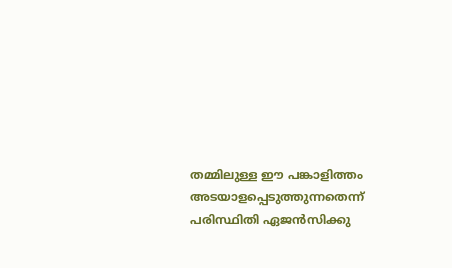തമ്മിലുള്ള ഈ പങ്കാളിത്തം അടയാളപ്പെടുത്തുന്നതെന്ന് പരിസ്ഥിതി ഏജന്‍സിക്കു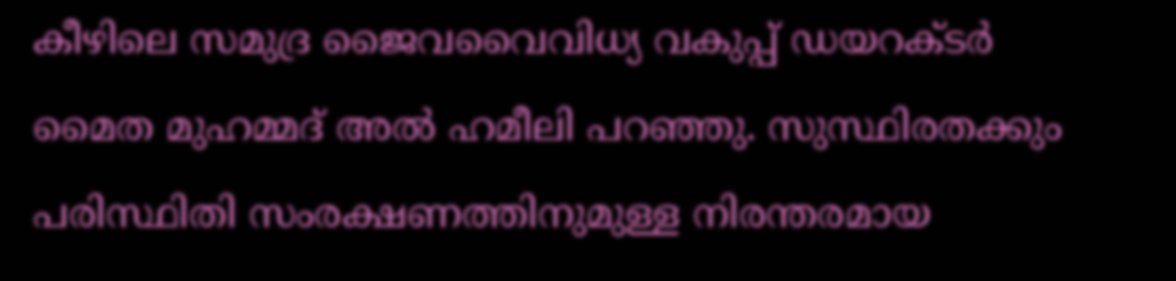കീഴിലെ സമുദ്ര ജൈവവൈവിധ്യ വകുപ്പ് ഡയറക്ടര്‍ മൈത മുഹമ്മദ് അല്‍ ഹമീലി പറഞ്ഞു. സുസ്ഥിരതക്കും പരിസ്ഥിതി സംരക്ഷണത്തിനുമുള്ള നിരന്തരമായ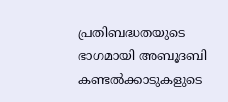പ്രതിബദ്ധതയുടെ ഭാഗമായി അബൂദബി കണ്ടല്‍ക്കാടുകളുടെ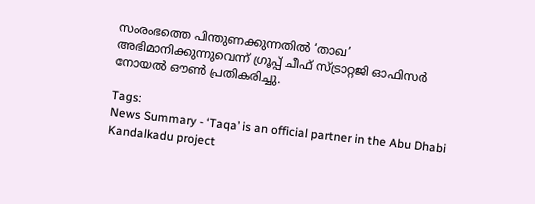സംരംഭത്തെ പിന്തുണക്കുന്നതില്‍ ‘താഖ’ അഭിമാനിക്കുന്നുവെന്ന് ഗ്രൂപ്പ് ചീഫ് സ്ട്രാറ്റജി ഓഫിസര്‍ നോയല്‍ ഔണ്‍ പ്രതികരിച്ചു.

Tags:
News Summary - ‘Taqa’ is an official partner in the Abu Dhabi Kandalkadu project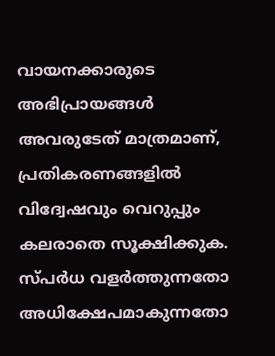വായനക്കാരുടെ അഭിപ്രായങ്ങള്‍ അവരുടേത് മാത്രമാണ്, പ്രതികരണങ്ങളിൽ വിദ്വേഷവും വെറുപ്പും കലരാതെ സൂക്ഷിക്കുക. സ്പർധ വളർത്തുന്നതോ അധിക്ഷേപമാകുന്നതോ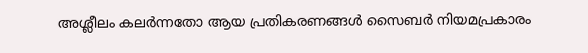അശ്ലീലം കലർന്നതോ ആയ പ്രതികരണങ്ങൾ സൈബർ നിയമപ്രകാരം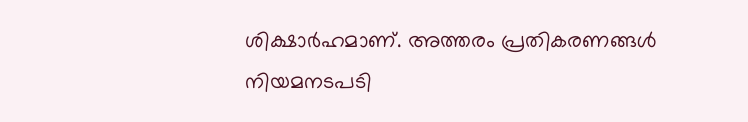ശിക്ഷാർഹമാണ്. അത്തരം പ്രതികരണങ്ങൾ നിയമനടപടി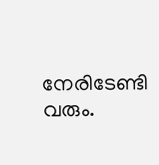നേരിടേണ്ടി വരും.